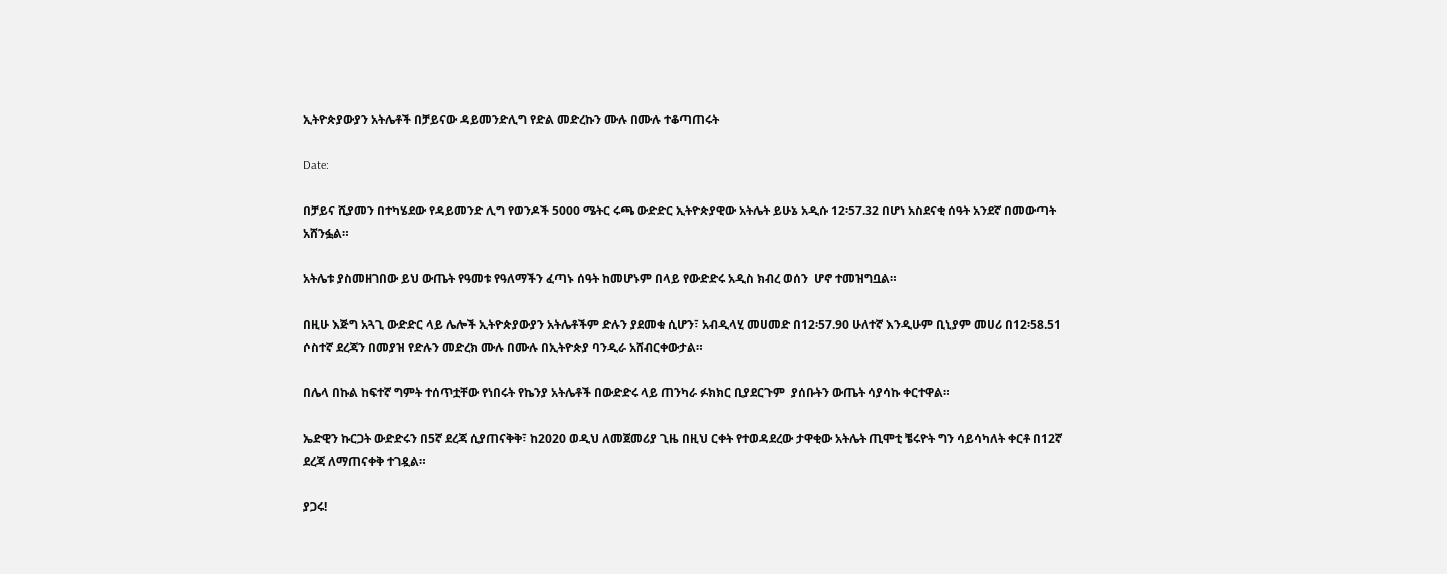ኢትዮጵያውያን አትሌቶች በቻይናው ዳይመንድሊግ የድል መድረኩን ሙሉ በሙሉ ተቆጣጠሩት

Date:

በቻይና ሺያመን በተካሄደው የዳይመንድ ሊግ የወንዶች 5000 ሜትር ሩጫ ውድድር ኢትዮጵያዊው አትሌት ይሁኔ አዲሱ 12፡57.32 በሆነ አስደናቂ ሰዓት አንደኛ በመውጣት አሸንፏል።

አትሌቱ ያስመዘገበው ይህ ውጤት የዓመቱ የዓለማችን ፈጣኑ ሰዓት ከመሆኑም በላይ የውድድሩ አዲስ ክብረ ወሰን  ሆኖ ተመዝግቧል።

በዚሁ እጅግ አጓጊ ውድድር ላይ ሌሎች ኢትዮጵያውያን አትሌቶችም ድሉን ያደመቁ ሲሆን፣ አብዲላሂ መሀመድ በ12፡57.90 ሁለተኛ እንዲሁም ቢኒያም መሀሪ በ12፡58.51 ሶስተኛ ደረጃን በመያዝ የድሉን መድረክ ሙሉ በሙሉ በኢትዮጵያ ባንዲራ አሸብርቀውታል።

በሌላ በኩል ከፍተኛ ግምት ተሰጥቷቸው የነበሩት የኬንያ አትሌቶች በውድድሩ ላይ ጠንካራ ፉክክር ቢያደርጉም  ያሰቡትን ውጤት ሳያሳኩ ቀርተዋል።

ኤድዊን ኩርጋት ውድድሩን በ5ኛ ደረጃ ሲያጠናቅቅ፣ ከ2020 ወዲህ ለመጀመሪያ ጊዜ በዚህ ርቀት የተወዳደረው ታዋቂው አትሌት ጢሞቲ ቼሩዮት ግን ሳይሳካለት ቀርቶ በ12ኛ ደረጃ ለማጠናቀቅ ተገዷል።

ያጋሩ!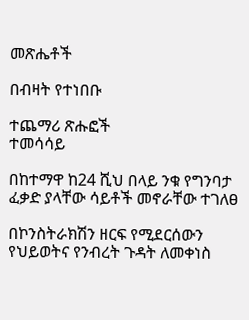መጽሔቶች

በብዛት የተነበቡ

ተጨማሪ ጽሑፎች
ተመሳሳይ

በከተማዋ ከ24 ሺህ በላይ ንቁ የግንባታ ፈቃድ ያላቸው ሳይቶች መኖራቸው ተገለፀ

በኮንስትራክሽን ዘርፍ የሚደርሰውን የህይወትና የንብረት ጉዳት ለመቀነስ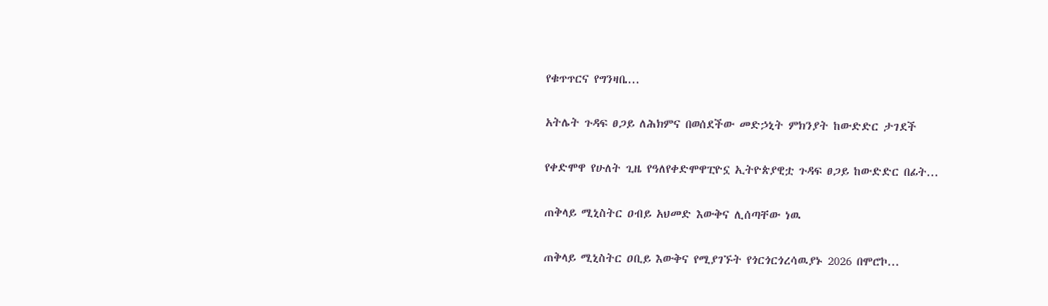የቁጥጥርና የግንዛቤ...

አትሌት ጉዳፍ ፀጋይ ለሕክምና በወሰደችው መድኃኒት ምክንያት ከውድድር ታገደች

የቀድሞዋ የሁለት ጊዜ የዓለየቀድሞዋፒዮኗ ኢትዮጵያዊቷ ጉዳፍ ፀጋይ ከውድድር በፊት...

ጠቅላይ ሚኒስትር ዐብይ አህመድ እውቅና ሊሰጣቸው ነዉ

ጠቅላይ ሚኒስትር ዐቢይ እውቅና የሚያገኙት የጎርጎርጎረሳዉያኑ 2026 በሞሮኮ...